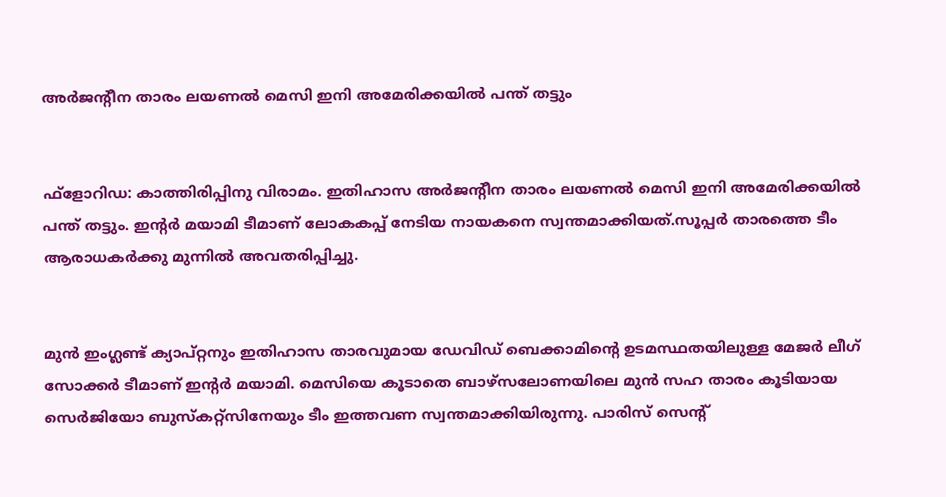അര്‍ജന്റീന താരം ലയണല്‍ മെസി ഇനി അമേരിക്കയില്‍ പന്ത് തട്ടും


ഫ്‌ളോറിഡ: കാത്തിരിപ്പിനു വിരാമം. ഇതിഹാസ അര്‍ജന്റീന താരം ലയണല്‍ മെസി ഇനി അമേരിക്കയില്‍ പന്ത് തട്ടും. ഇന്റര്‍ മയാമി ടീമാണ് ലോകകപ്പ് നേടിയ നായകനെ സ്വന്തമാക്കിയത്.സൂപ്പര്‍ താരത്തെ ടീം ആരാധകര്‍ക്കു മുന്നില്‍ അവതരിപ്പിച്ചു.


മുന്‍ ഇംഗ്ലണ്ട് ക്യാപ്റ്റനും ഇതിഹാസ താരവുമായ ഡേവിഡ് ബെക്കാമിന്റെ ഉടമസ്ഥതയിലുള്ള മേജര്‍ ലീഗ് സോക്കര്‍ ടീമാണ് ഇന്റര്‍ മയാമി. മെസിയെ കൂടാതെ ബാഴ്‌സലോണയിലെ മുന്‍ സഹ താരം കൂടിയായ സെര്‍ജിയോ ബുസ്‌കറ്റ്‌സിനേയും ടീം ഇത്തവണ സ്വന്തമാക്കിയിരുന്നു. പാരിസ് സെന്റ്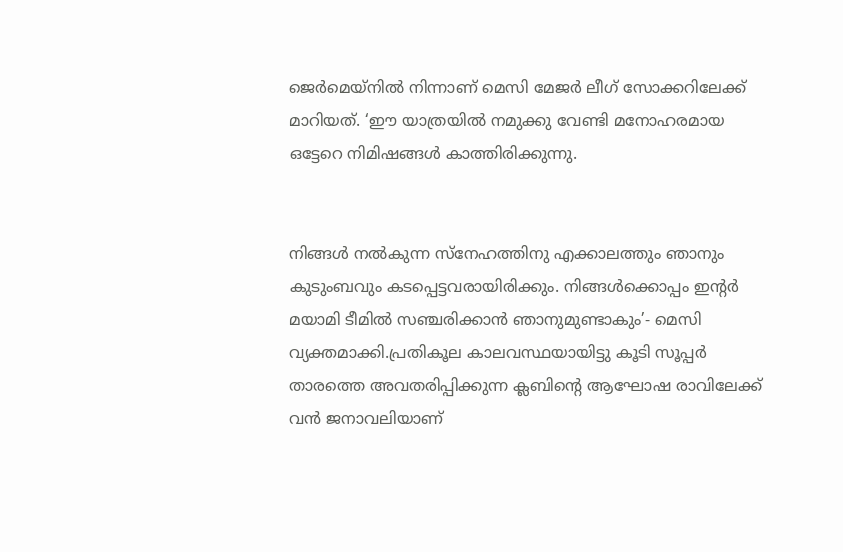ജെര്‍മെയ്‌നില്‍ നിന്നാണ് മെസി മേജര്‍ ലീഗ് സോക്കറിലേക്ക് മാറിയത്. ‘ഈ യാത്രയില്‍ നമുക്കു വേണ്ടി മനോഹരമായ ഒട്ടേറെ നിമിഷങ്ങള്‍ കാത്തിരിക്കുന്നു.


നിങ്ങള്‍ നല്‍കുന്ന സ്‌നേഹത്തിനു എക്കാലത്തും ഞാനും കുടുംബവും കടപ്പെട്ടവരായിരിക്കും. നിങ്ങള്‍ക്കൊപ്പം ഇന്റര്‍ മയാമി ടീമില്‍ സഞ്ചരിക്കാന്‍ ഞാനുമുണ്ടാകും’- മെസി വ്യക്തമാക്കി.പ്രതികൂല കാലവസ്ഥയായിട്ടു കൂടി സൂപ്പര്‍ താരത്തെ അവതരിപ്പിക്കുന്ന ക്ലബിന്റെ ആഘോഷ രാവിലേക്ക് വന്‍ ജനാവലിയാണ്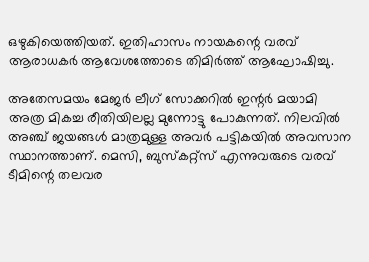ഒഴുകിയെത്തിയത്. ഇതിഹാസം നായകന്റെ വരവ് ആരാധകര്‍ ആവേശത്തോടെ തിമിര്‍ത്ത് ആഘോഷിച്ചു.

അതേസമയം മേജര്‍ ലീഗ് സോക്കറില്‍ ഇന്റര്‍ മയാമി അത്ര മികച്ച രീതിയിലല്ല മുന്നോട്ടു പോകുന്നത്. നിലവില്‍ അഞ്ച് ജയങ്ങള്‍ മാത്രമുള്ള അവര്‍ പട്ടികയില്‍ അവസാന സ്ഥാനത്താണ്. മെസി, ബുസ്‌കറ്റ്‌സ് എന്നുവരുടെ വരവ് ടീമിന്റെ തലവര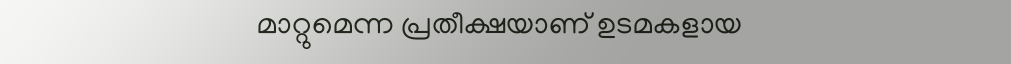മാറ്റുമെന്ന പ്രതീക്ഷയാണ് ഉടമകളായ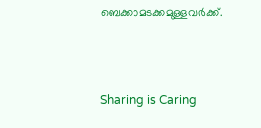ബെക്കാമടക്കമുള്ളവര്‍ക്ക്.



Sharing is Caring